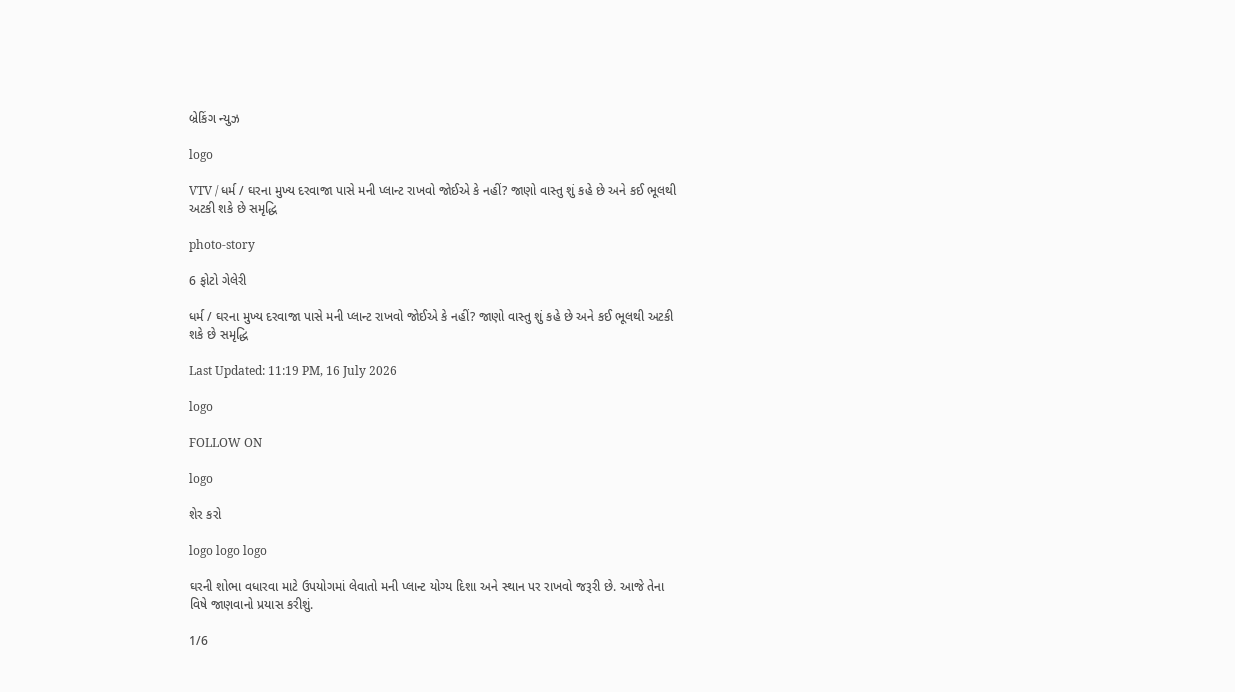બ્રેકિંગ ન્યુઝ

logo

VTV / ધર્મ / ઘરના મુખ્ય દરવાજા પાસે મની પ્લાન્ટ રાખવો જોઈએ કે નહીં? જાણો વાસ્તુ શું કહે છે અને કઈ ભૂલથી અટકી શકે છે સમૃદ્ધિ

photo-story

6 ફોટો ગેલેરી

ધર્મ / ઘરના મુખ્ય દરવાજા પાસે મની પ્લાન્ટ રાખવો જોઈએ કે નહીં? જાણો વાસ્તુ શું કહે છે અને કઈ ભૂલથી અટકી શકે છે સમૃદ્ધિ

Last Updated: 11:19 PM, 16 July 2026

logo

FOLLOW ON

logo

શેર કરો

logo logo logo

ઘરની શોભા વધારવા માટે ઉપયોગમાં લેવાતો મની પ્લાન્ટ યોગ્ય દિશા અને સ્થાન પર રાખવો જરૂરી છે. આજે તેના વિષે જાણવાનો પ્રયાસ કરીશું.

1/6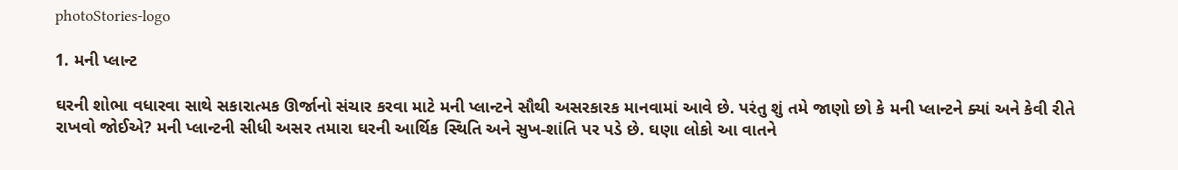photoStories-logo

1. મની પ્લાન્ટ

ઘરની શોભા વધારવા સાથે સકારાત્મક ઊર્જાનો સંચાર કરવા માટે મની પ્લાન્ટને સૌથી અસરકારક માનવામાં આવે છે. પરંતુ શું તમે જાણો છો કે મની પ્લાન્ટને ક્યાં અને કેવી રીતે રાખવો જોઈએ? મની પ્લાન્ટની સીધી અસર તમારા ઘરની આર્થિક સ્થિતિ અને સુખ-શાંતિ પર પડે છે. ઘણા લોકો આ વાતને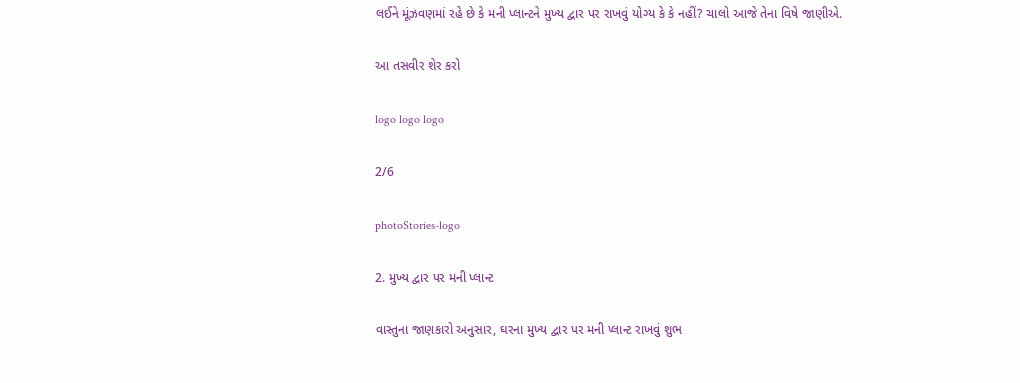લઈને મૂંઝવણમાં રહે છે કે મની પ્લાન્ટને મુખ્ય દ્વાર પર રાખવું યોગ્ય કે કે નહીં? ચાલો આજે તેના વિષે જાણીએ.

આ તસવીર શેર કરો

logo logo logo

2/6

photoStories-logo

2. મુખ્ય દ્વાર પર મની પ્લાન્ટ

વાસ્તુના જાણકારો અનુસાર, ઘરના મુખ્ય દ્વાર પર મની પ્લાન્ટ રાખવું શુભ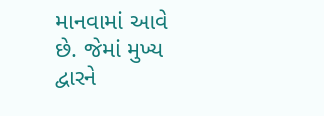માનવામાં આવે છે. જેમાં મુખ્ય દ્વારને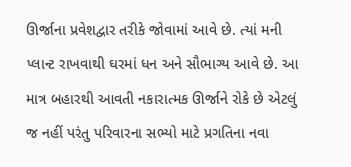ઊર્જાના પ્રવેશદ્વાર તરીકે જોવામાં આવે છે. ત્યાં મની પ્લાન્ટ રાખવાથી ઘરમાં ધન અને સૌભાગ્ય આવે છે. આ માત્ર બહારથી આવતી નકારાત્મક ઊર્જાને રોકે છે એટલું જ નહીં પરંતુ પરિવારના સભ્યો માટે પ્રગતિના નવા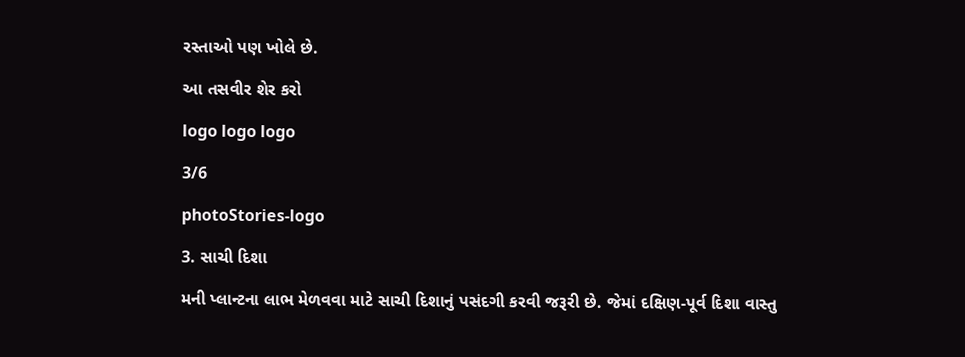રસ્તાઓ પણ ખોલે છે.

આ તસવીર શેર કરો

logo logo logo

3/6

photoStories-logo

3. સાચી દિશા

મની પ્લાન્ટના લાભ મેળવવા માટે સાચી દિશાનું પસંદગી કરવી જરૂરી છે. જેમાં દક્ષિણ-પૂર્વ દિશા વાસ્તુ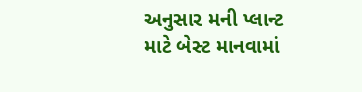અનુસાર મની પ્લાન્ટ માટે બેસ્ટ માનવામાં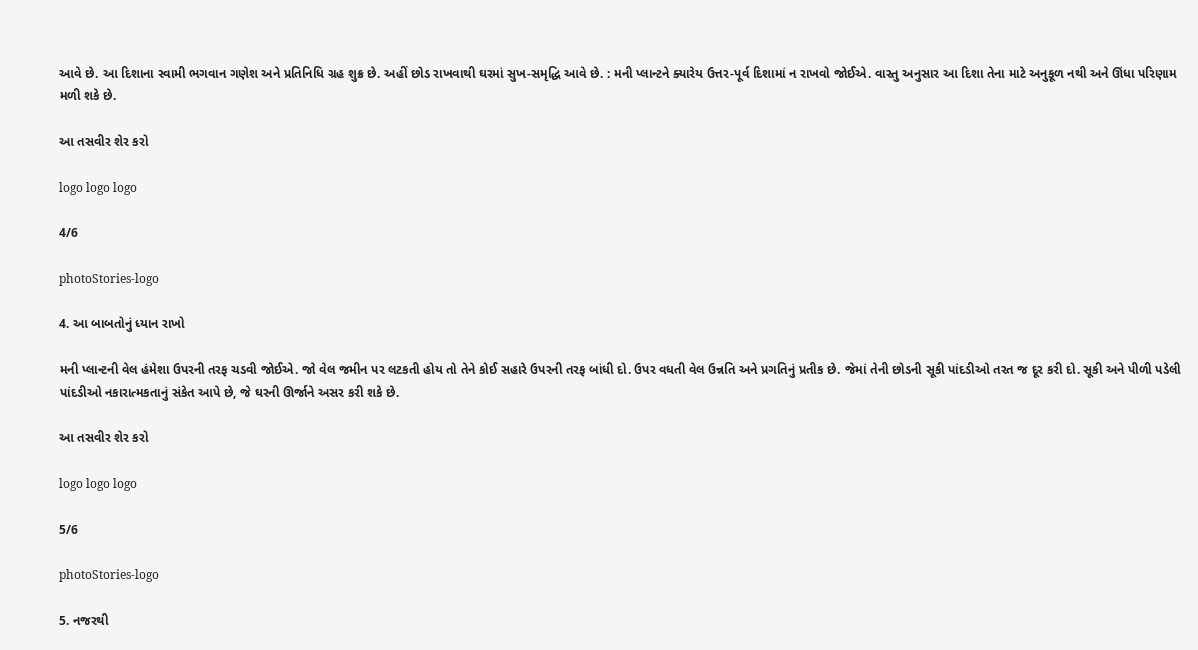આવે છે. આ દિશાના સ્વામી ભગવાન ગણેશ અને પ્રતિનિધિ ગ્રહ શુક્ર છે. અહીં છોડ રાખવાથી ઘરમાં સુખ-સમૃદ્ધિ આવે છે. : મની પ્લાન્ટને ક્યારેય ઉત્તર-પૂર્વ દિશામાં ન રાખવો જોઈએ. વાસ્તુ અનુસાર આ દિશા તેના માટે અનુકૂળ નથી અને ઊંધા પરિણામ મળી શકે છે.

આ તસવીર શેર કરો

logo logo logo

4/6

photoStories-logo

4. આ બાબતોનું ધ્યાન રાખો

મની પ્લાન્ટની વેલ હંમેશા ઉપરની તરફ ચડવી જોઈએ. જો વેલ જમીન પર લટકતી હોય તો તેને કોઈ સહારે ઉપરની તરફ બાંધી દો. ઉપર વધતી વેલ ઉન્નતિ અને પ્રગતિનું પ્રતીક છે. જેમાં તેની છોડની સૂકી પાંદડીઓ તરત જ દૂર કરી દો. સૂકી અને પીળી પડેલી પાંદડીઓ નકારાત્મકતાનું સંકેત આપે છે, જે ઘરની ઊર્જાને અસર કરી શકે છે.

આ તસવીર શેર કરો

logo logo logo

5/6

photoStories-logo

5. નજરથી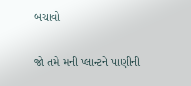બચાવો

જો તમે મની પ્લાન્ટને પાણીની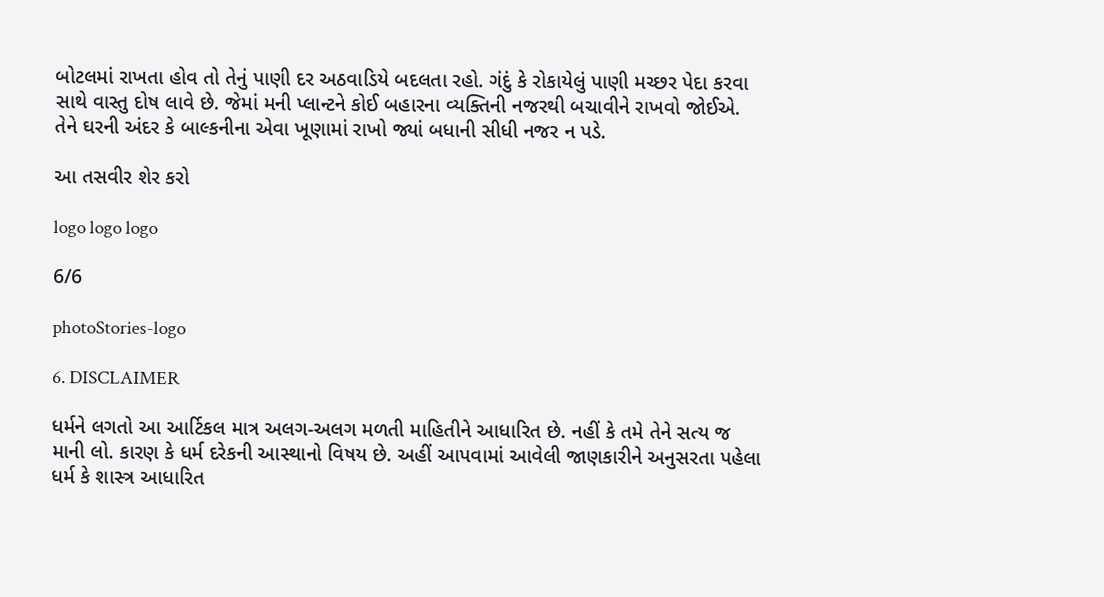બોટલમાં રાખતા હોવ તો તેનું પાણી દર અઠવાડિયે બદલતા રહો. ગંદું કે રોકાયેલું પાણી મચ્છર પેદા કરવા સાથે વાસ્તુ દોષ લાવે છે. જેમાં મની પ્લાન્ટને કોઈ બહારના વ્યક્તિની નજરથી બચાવીને રાખવો જોઈએ. તેને ઘરની અંદર કે બાલ્કનીના એવા ખૂણામાં રાખો જ્યાં બધાની સીધી નજર ન પડે.

આ તસવીર શેર કરો

logo logo logo

6/6

photoStories-logo

6. DISCLAIMER

ધર્મને લગતો આ આર્ટિકલ માત્ર અલગ-અલગ મળતી માહિતીને આધારિત છે. નહીં કે તમે તેને સત્ય જ માની લો. કારણ કે ધર્મ દરેકની આસ્થાનો વિષય છે. અહીં આપવામાં આવેલી જાણકારીને અનુસરતા પહેલા ધર્મ કે શાસ્ત્ર આધારિત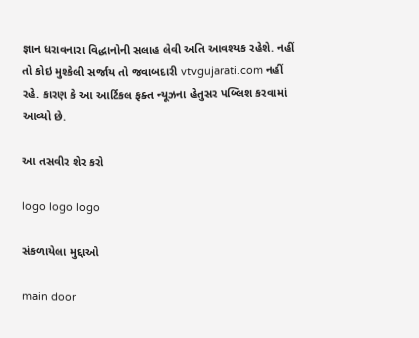જ્ઞાન ધરાવનારા વિદ્ધાનોની સલાહ લેવી અતિ આવશ્યક રહેશે. નહીં તો કોઇ મુશ્કેલી સર્જાય તો જવાબદારી vtvgujarati.com નહીં રહે. કારણ કે આ આર્ટિકલ ફક્ત ન્યૂઝના હેતુસર પબ્લિશ કરવામાં આવ્યો છે.

આ તસવીર શેર કરો

logo logo logo

સંકળાયેલા મુદ્દાઓ

main door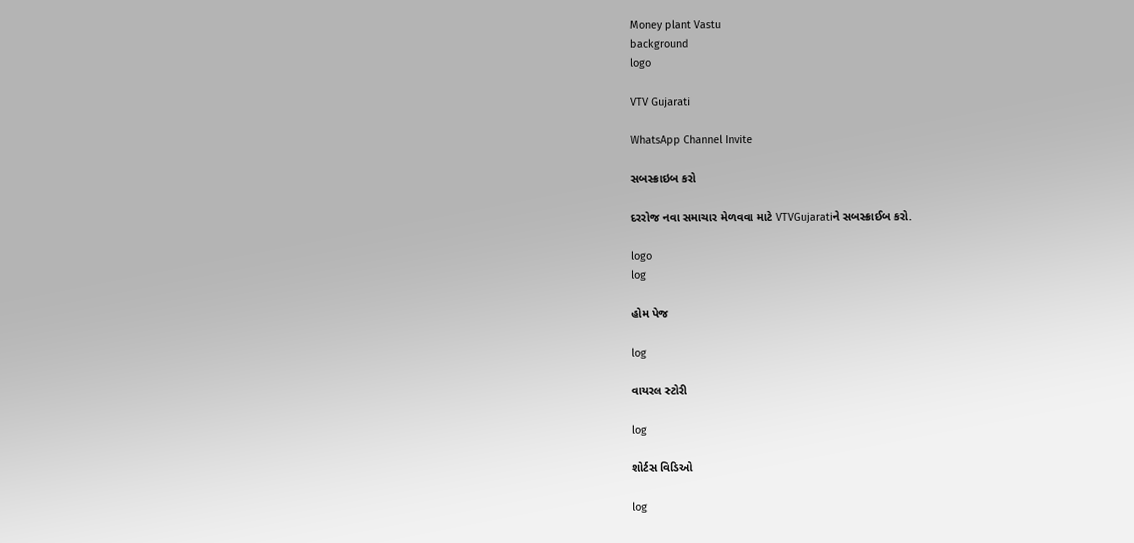Money plant Vastu
background
logo

VTV Gujarati

WhatsApp Channel Invite

સબસ્ક્રાઇબ કરો

દરરોજ નવા સમાચાર મેળવવા માટે VTVGujaratiને સબસ્ક્રાઈબ કરો.

logo
log

હોમ પેજ

log

વાયરલ સ્ટોરી

log

શોર્ટસ વિડિઓ

log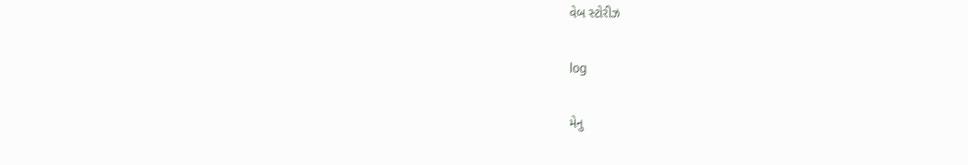વેબ સ્ટોરીઝ

log

મેનુ